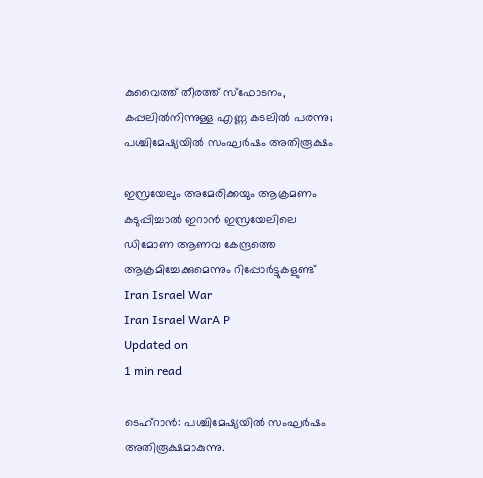കുവൈത്ത് തീരത്ത് സ്‌ഫോടനം, കപ്പലില്‍നിന്നുള്ള എണ്ണ കടലില്‍ പരന്നു; പശ്ചിമേഷ്യയില്‍ സംഘര്‍ഷം അതിരൂക്ഷം

ഇസ്രയേലും അമേരിക്കയും ആക്രമണം കടുപ്പിച്ചാല്‍ ഇറാന്‍ ഇസ്രയേലിലെ ഡിമോണ ആണവ കേന്ദ്രത്തെ ആക്രമിച്ചേക്കുമെന്നും റിപ്പോര്‍ട്ടുകളുണ്ട്
Iran Israel War
Iran Israel WarA P
Updated on
1 min read

ടെഹ്‌റാന്‍: പശ്ചിമേഷ്യയില്‍ സംഘര്‍ഷം അതിരൂക്ഷമാകുന്നു.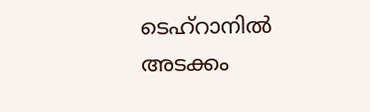ടെഹ്‌റാനില്‍ അടക്കം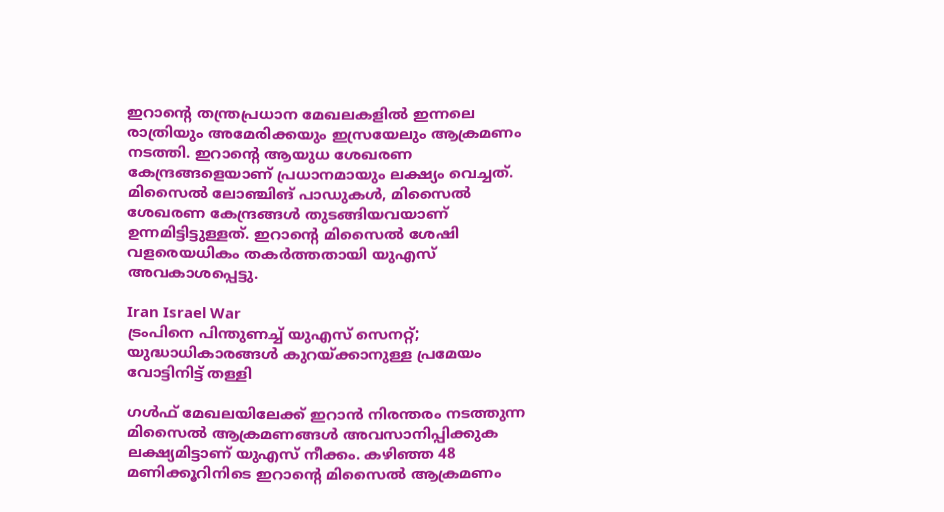ഇറാന്റെ തന്ത്രപ്രധാന മേഖലകളില്‍ ഇന്നലെ രാത്രിയും അമേരിക്കയും ഇസ്രയേലും ആക്രമണം നടത്തി. ഇറാന്റെ ആയുധ ശേഖരണ കേന്ദ്രങ്ങളെയാണ് പ്രധാനമായും ലക്ഷ്യം വെച്ചത്. മിസൈല്‍ ലോഞ്ചിങ് പാഡുകള്‍, മിസൈല്‍ ശേഖരണ കേന്ദ്രങ്ങള്‍ തുടങ്ങിയവയാണ് ഉന്നമിട്ടിട്ടുള്ളത്. ഇറാന്റെ മിസൈല്‍ ശേഷി വളരെയധികം തകര്‍ത്തതായി യുഎസ് അവകാശപ്പെട്ടു.

Iran Israel War
ട്രംപിനെ പിന്തുണച്ച് യുഎസ് സെനറ്റ്; യുദ്ധാധികാരങ്ങള്‍ കുറയ്ക്കാനുള്ള പ്രമേയം വോട്ടിനിട്ട് തള്ളി

ഗള്‍ഫ് മേഖലയിലേക്ക് ഇറാന്‍ നിരന്തരം നടത്തുന്ന മിസൈല്‍ ആക്രമണങ്ങള്‍ അവസാനിപ്പിക്കുക ലക്ഷ്യമിട്ടാണ് യുഎസ് നീക്കം. കഴിഞ്ഞ 48 മണിക്കൂറിനിടെ ഇറാന്റെ മിസൈല്‍ ആക്രമണം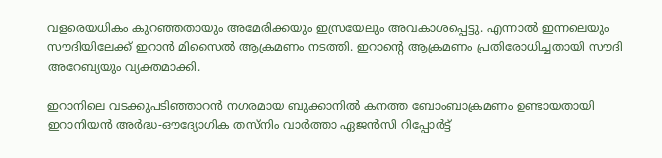വളരെയധികം കുറഞ്ഞതായും അമേരിക്കയും ഇസ്രയേലും അവകാശപ്പെട്ടു. എന്നാല്‍ ഇന്നലെയും സൗദിയിലേക്ക് ഇറാന്‍ മിസൈല്‍ ആക്രമണം നടത്തി. ഇറാന്റെ ആക്രമണം പ്രതിരോധിച്ചതായി സൗദി അറേബ്യയും വ്യക്തമാക്കി.

ഇറാനിലെ വടക്കുപടിഞ്ഞാറന്‍ നഗരമായ ബുക്കാനില്‍ കനത്ത ബോംബാക്രമണം ഉണ്ടായതായി ഇറാനിയന്‍ അര്‍ദ്ധ-ഔദ്യോഗിക തസ്‌നിം വാര്‍ത്താ ഏജന്‍സി റിപ്പോര്‍ട്ട്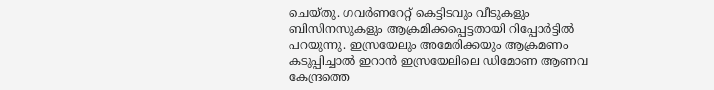ചെയ്തു. ഗവര്‍ണറേറ്റ് കെട്ടിടവും വീടുകളും ബിസിനസുകളും ആക്രമിക്കപ്പെട്ടതായി റിപ്പോര്‍ട്ടില്‍ പറയുന്നു. ഇസ്രയേലും അമേരിക്കയും ആക്രമണം കടുപ്പിച്ചാല്‍ ഇറാന്‍ ഇസ്രയേലിലെ ഡിമോണ ആണവ കേന്ദ്രത്തെ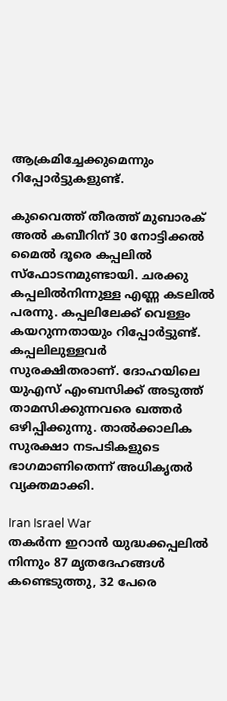ആക്രമിച്ചേക്കുമെന്നും റിപ്പോര്‍ട്ടുകളുണ്ട്.

കുവൈത്ത് തീരത്ത് മുബാരക് അല്‍ കബീറിന് 30 നോട്ടിക്കല്‍ മൈല്‍ ദൂരെ കപ്പലില്‍ സ്‌ഫോടനമുണ്ടായി. ചരക്കു കപ്പലില്‍നിന്നുള്ള എണ്ണ കടലില്‍ പരന്നു. കപ്പലിലേക്ക് വെള്ളം കയറുന്നതായും റിപ്പോര്‍ട്ടുണ്ട്. കപ്പലിലുള്ളവര്‍ സുരക്ഷിതരാണ്. ദോഹയിലെ യുഎസ് എംബസിക്ക് അടുത്ത് താമസിക്കുന്നവരെ ഖത്തര്‍ ഒഴിപ്പിക്കുന്നു. താല്‍ക്കാലിക സുരക്ഷാ നടപടികളുടെ ഭാഗമാണിതെന്ന് അധികൃതര്‍ വ്യക്തമാക്കി.

Iran Israel War
തകര്‍ന്ന ഇറാന്‍ യുദ്ധക്കപ്പലില്‍ നിന്നും 87 മൃതദേഹങ്ങള്‍ കണ്ടെടുത്തു, 32 പേരെ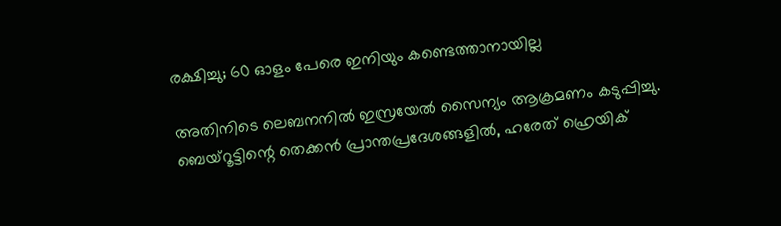രക്ഷിച്ചു; 60 ഓളം പേരെ ഇനിയും കണ്ടെത്താനായില്ല

അതിനിടെ ലെബനനില്‍ ഇസ്രയേല്‍ സൈന്യം ആക്രമണം കടുപ്പിച്ചു. ബെയ്റൂട്ടിന്റെ തെക്കന്‍ പ്രാന്തപ്രദേശങ്ങളില്‍, ഹരേത് ഹ്രെയിക്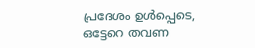പ്രദേശം ഉള്‍പ്പെടെ, ഒട്ടേറെ തവണ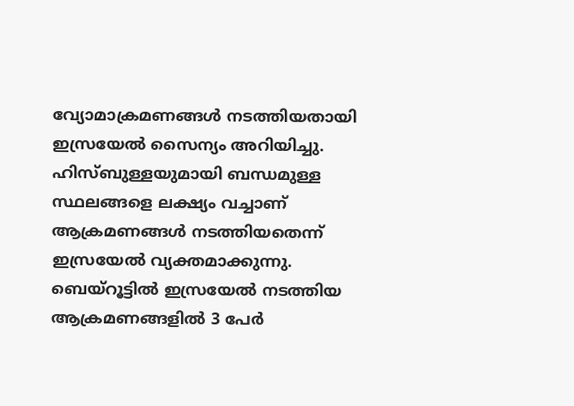വ്യോമാക്രമണങ്ങള്‍ നടത്തിയതായി ഇസ്രയേല്‍ സൈന്യം അറിയിച്ചു. ഹിസ്ബുള്ളയുമായി ബന്ധമുള്ള സ്ഥലങ്ങളെ ലക്ഷ്യം വച്ചാണ് ആക്രമണങ്ങള്‍ നടത്തിയതെന്ന് ഇസ്രയേല്‍ വ്യക്തമാക്കുന്നു. ബെയ്‌റൂട്ടില്‍ ഇസ്രയേല്‍ നടത്തിയ ആക്രമണങ്ങളില്‍ 3 പേര്‍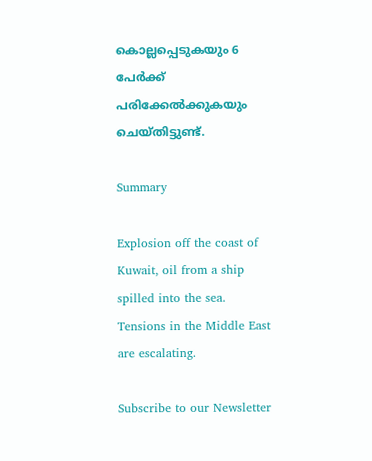കൊല്ലപ്പെടുകയും 6 പേര്‍ക്ക് പരിക്കേല്‍ക്കുകയും ചെയ്തിട്ടുണ്ട്.

Summary

Explosion off the coast of Kuwait, oil from a ship spilled into the sea. Tensions in the Middle East are escalating.

Subscribe to our Newsletter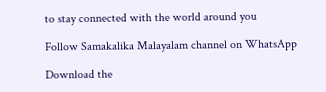to stay connected with the world around you

Follow Samakalika Malayalam channel on WhatsApp

Download the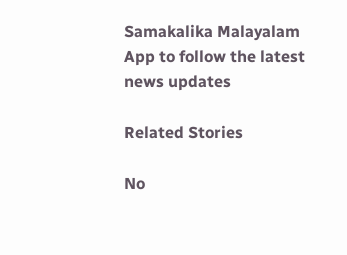Samakalika Malayalam App to follow the latest news updates

Related Stories

No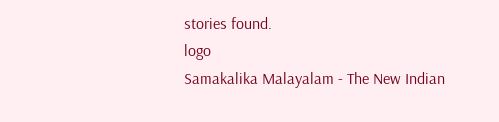stories found.
logo
Samakalika Malayalam - The New Indian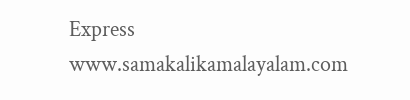Express
www.samakalikamalayalam.com